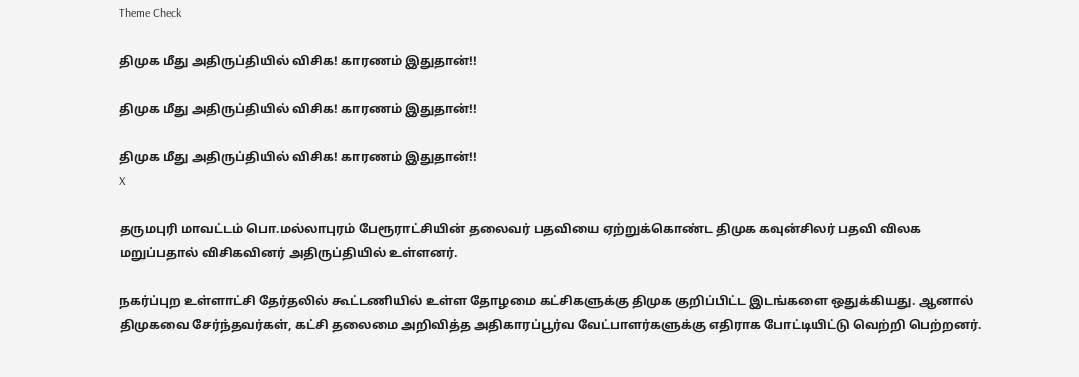Theme Check

திமுக மீது அதிருப்தியில் விசிக! காரணம் இதுதான்!!

திமுக மீது அதிருப்தியில் விசிக! காரணம் இதுதான்!!

திமுக மீது அதிருப்தியில் விசிக! காரணம் இதுதான்!!
X

தருமபுரி மாவட்டம் பொ.மல்லாபுரம் பேரூராட்சியின் தலைவர் பதவியை ஏற்றுக்கொண்ட திமுக கவுன்சிலர் பதவி விலக மறுப்பதால் விசிகவினர் அதிருப்தியில் உள்ளனர்.

நகர்ப்புற உள்ளாட்சி தேர்தலில் கூட்டணியில் உள்ள தோழமை கட்சிகளுக்கு திமுக குறிப்பிட்ட இடங்களை ஒதுக்கியது. ஆனால் திமுகவை சேர்ந்தவர்கள், கட்சி தலைமை அறிவித்த அதிகாரப்பூர்வ வேட்பாளர்களுக்கு எதிராக போட்டியிட்டு வெற்றி பெற்றனர்.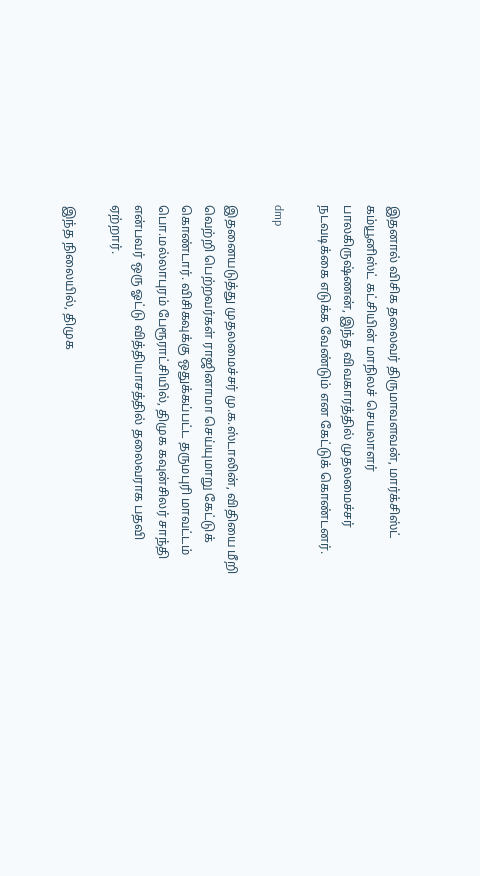இதனால் விசிக தலைவர் திருமாவளவன், மார்க்சிஸ்ட் கம்யூனிஸ்ட் கட்சியின் மாநிலச் செயலாளர் பாலகிருஷ்ணன், இந்த விவகாரத்தில் முதலமைச்சர் நடவடிக்கை எடுக்க வேண்டும் என கேட்டுக் கொண்டனர்.

dmp

இதனையடுத்து முதலமைச்சர் மு.க.ஸ்டாலின், விதியை மீறி வெற்றி பெற்றவர்கள் ராஜினாமா செய்யுமாறு கேட்டுக் கொண்டார். விசிகவுக்கு ஒதுக்கப்பட்ட தருமபுரி மாவட்டம் பொ.மல்லாபுரம் பேரூராட்சியில், திமுக கவுன்சிலர் சாந்தி என்பவர் ஒரு ஓட்டு வித்தியாசத்தில் தலைவராக பதவி ஏற்றார்.

இந்த நிலையில், திமுக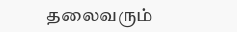தலைவரும்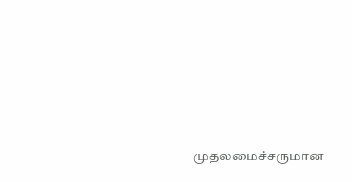முதலமைச்சருமான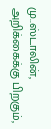மு..ஸ்டாலின், அறிக்கைக்கு பிறகும்,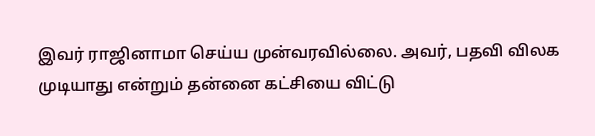இவர் ராஜினாமா செய்ய முன்வரவில்லை. அவர், பதவி விலக முடியாது என்றும் தன்னை கட்சியை விட்டு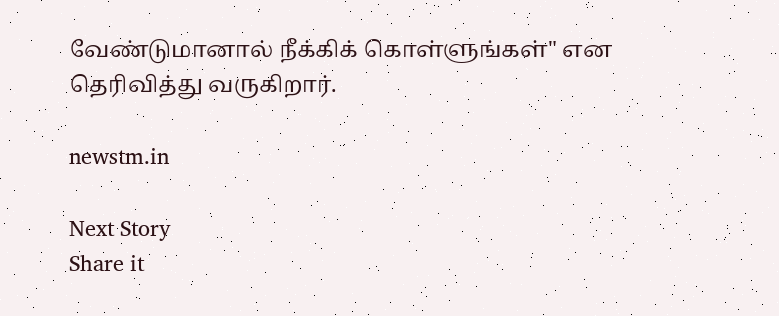வேண்டுமானால் நீக்கிக் கொள்ளுங்கள்" என தெரிவித்து வருகிறார்.

newstm.in

Next Story
Share it